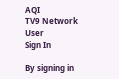AQI
TV9 Network
User
Sign In

By signing in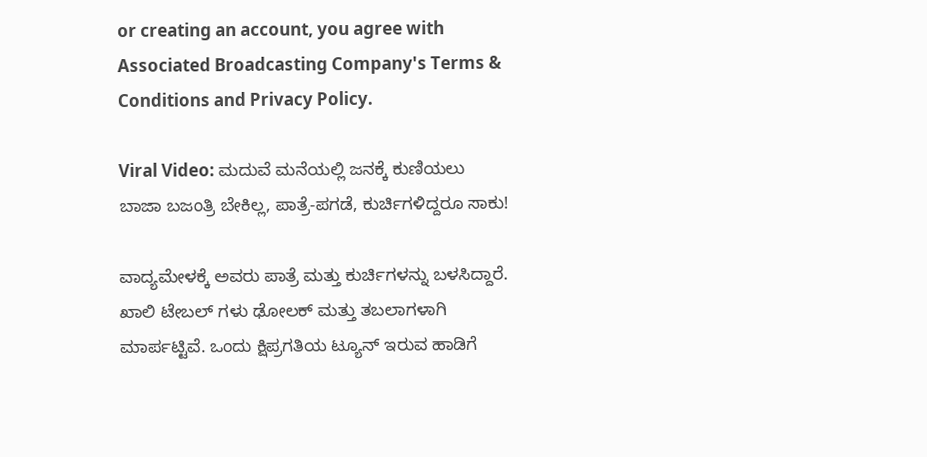or creating an account, you agree with Associated Broadcasting Company's Terms & Conditions and Privacy Policy.

Viral Video: ಮದುವೆ ಮನೆಯಲ್ಲಿ ಜನಕ್ಕೆ ಕುಣಿಯಲು ಬಾಜಾ ಬಜಂತ್ರಿ ಬೇಕಿಲ್ಲ, ಪಾತ್ರೆ-ಪಗಡೆ, ಕುರ್ಚಿಗಳಿದ್ದರೂ ಸಾಕು!

ವಾದ್ಯಮೇಳಕ್ಕೆ ಅವರು ಪಾತ್ರೆ ಮತ್ತು ಕುರ್ಚಿಗಳನ್ನು ಬಳಸಿದ್ದಾರೆ. ಖಾಲಿ ಟೇಬಲ್ ಗಳು ಢೋಲಕ್ ಮತ್ತು ತಬಲಾಗಳಾಗಿ ಮಾರ್ಪಟ್ಟಿವೆ. ಒಂದು ಕ್ಷಿಪ್ರಗತಿಯ ಟ್ಯೂನ್ ಇರುವ ಹಾಡಿಗೆ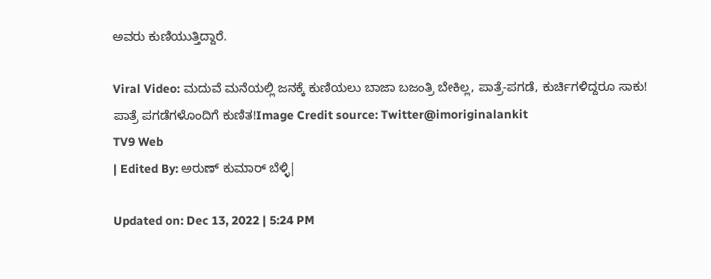ಅವರು ಕುಣಿಯುತ್ತಿದ್ದಾರೆ.

Viral Video: ಮದುವೆ ಮನೆಯಲ್ಲಿ ಜನಕ್ಕೆ ಕುಣಿಯಲು ಬಾಜಾ ಬಜಂತ್ರಿ ಬೇಕಿಲ್ಲ, ಪಾತ್ರೆ-ಪಗಡೆ, ಕುರ್ಚಿಗಳಿದ್ದರೂ ಸಾಕು!
ಪಾತ್ರೆ ಪಗಡೆಗಳೊಂದಿಗೆ ಕುಣಿತ!Image Credit source: Twitter@imoriginalankit
TV9 Web
| Edited By: ಅರುಣ್ ಕುಮಾರ್ ಬೆಳ್ಳಿ|

Updated on: Dec 13, 2022 | 5:24 PM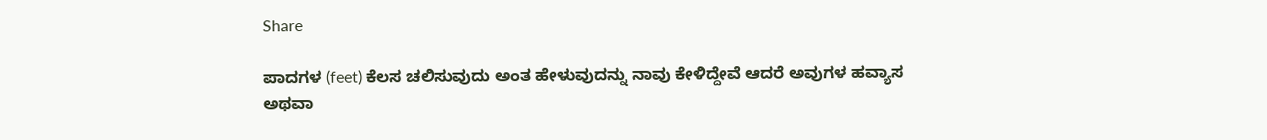Share

ಪಾದಗಳ (feet) ಕೆಲಸ ಚಲಿಸುವುದು ಅಂತ ಹೇಳುವುದನ್ನು ನಾವು ಕೇಳಿದ್ದೇವೆ ಆದರೆ ಅವುಗಳ ಹವ್ಯಾಸ ಅಥವಾ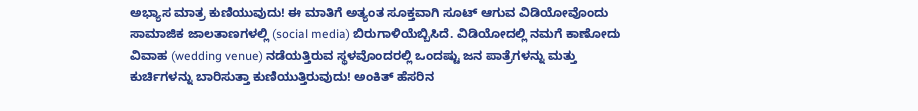ಅಭ್ಯಾಸ ಮಾತ್ರ ಕುಣಿಯುವುದು! ಈ ಮಾತಿಗೆ ಅತ್ಯಂತ ಸೂಕ್ತವಾಗಿ ಸೂಟ್ ಆಗುವ ವಿಡಿಯೋವೊಂದು ಸಾಮಾಜಿಕ ಜಾಲತಾಣಗಳಲ್ಲಿ (social media) ಬಿರುಗಾಳಿಯೆಬ್ಬಿಸಿದೆ. ವಿಡಿಯೋದಲ್ಲಿ ನಮಗೆ ಕಾಣೋದು ವಿವಾಹ (wedding venue) ನಡೆಯತ್ತಿರುವ ಸ್ಥಳವೊಂದರಲ್ಲಿ ಒಂದಷ್ಟು ಜನ ಪಾತ್ರೆಗಳನ್ನು ಮತ್ತು ಕುರ್ಚಿಗಳನ್ನು ಬಾರಿಸುತ್ತಾ ಕುಣಿಯುತ್ತಿರುವುದು! ಅಂಕಿತ್ ಹೆಸರಿನ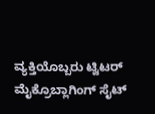ವ್ಯಕ್ತಿಯೊಬ್ಬರು ಟ್ವಿಟರ್ ಮೈಕ್ರೊಬ್ಲಾಗಿಂಗ್ ಸೈಟ್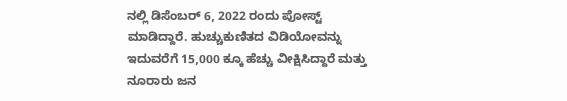ನಲ್ಲಿ ಡಿಸೆಂಬರ್ 6, 2022 ರಂದು ಪೋಸ್ಟ್ ಮಾಡಿದ್ದಾರೆ. ಹುಚ್ಚುಕುಣಿತದ ವಿಡಿಯೋವನ್ನು ಇದುವರೆಗೆ 15,000 ಕ್ಕೂ ಹೆಚ್ಚು ವೀಕ್ಷಿಸಿದ್ದಾರೆ ಮತ್ತು ನೂರಾರು ಜನ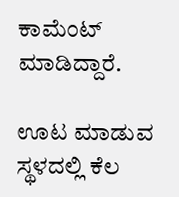ಕಾಮೆಂಟ್ ಮಾಡಿದ್ದಾರೆ.

ಊಟ ಮಾಡುವ ಸ್ಥಳದಲ್ಲಿ ಕೆಲ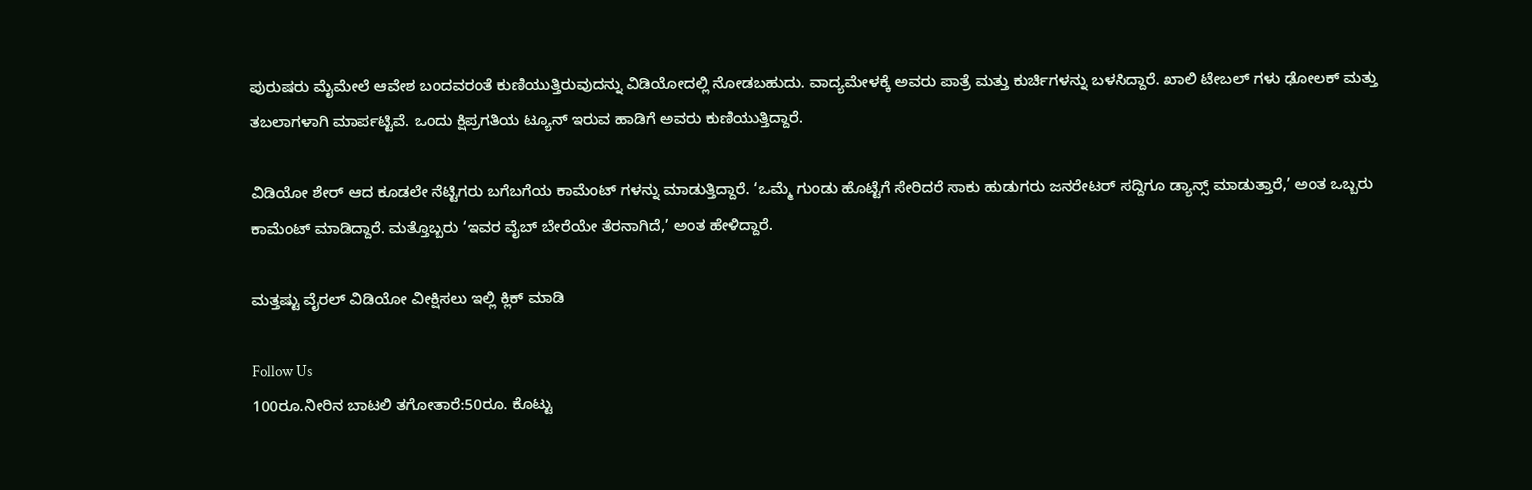ಪುರುಷರು ಮೈಮೇಲೆ ಆವೇಶ ಬಂದವರಂತೆ ಕುಣಿಯುತ್ತಿರುವುದನ್ನು ವಿಡಿಯೋದಲ್ಲಿ ನೋಡಬಹುದು. ವಾದ್ಯಮೇಳಕ್ಕೆ ಅವರು ಪಾತ್ರೆ ಮತ್ತು ಕುರ್ಚಿಗಳನ್ನು ಬಳಸಿದ್ದಾರೆ. ಖಾಲಿ ಟೇಬಲ್ ಗಳು ಢೋಲಕ್ ಮತ್ತು ತಬಲಾಗಳಾಗಿ ಮಾರ್ಪಟ್ಟಿವೆ. ಒಂದು ಕ್ಷಿಪ್ರಗತಿಯ ಟ್ಯೂನ್ ಇರುವ ಹಾಡಿಗೆ ಅವರು ಕುಣಿಯುತ್ತಿದ್ದಾರೆ.

ವಿಡಿಯೋ ಶೇರ್ ಆದ ಕೂಡಲೇ ನೆಟ್ಟಿಗರು ಬಗೆಬಗೆಯ ಕಾಮೆಂಟ್ ಗಳನ್ನು ಮಾಡುತ್ತಿದ್ದಾರೆ. ‘ಒಮ್ಮೆ ಗುಂಡು ಹೊಟ್ಟೆಗೆ ಸೇರಿದರೆ ಸಾಕು ಹುಡುಗರು ಜನರೇಟರ್ ಸದ್ದಿಗೂ ಡ್ಯಾನ್ಸ್ ಮಾಡುತ್ತಾರೆ,’ ಅಂತ ಒಬ್ಬರು ಕಾಮೆಂಟ್ ಮಾಡಿದ್ದಾರೆ. ಮತ್ತೊಬ್ಬರು ‘ಇವರ ವೈಬ್ ಬೇರೆಯೇ ತೆರನಾಗಿದೆ,’ ಅಂತ ಹೇಳಿದ್ದಾರೆ.

ಮತ್ತಷ್ಟು ವೈರಲ್ ವಿಡಿಯೋ ವೀಕ್ಷಿಸಲು ಇಲ್ಲಿ ಕ್ಲಿಕ್ ಮಾಡಿ

Follow Us
100ರೂ.ನೀರಿನ ಬಾಟಲಿ ತಗೋತಾರೆ:50ರೂ. ಕೊಟ್ಟು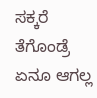ಸಕ್ಕರೆ ತೆಗೊಂಡ್ರೆ ಏನೂ ಆಗಲ್ಲ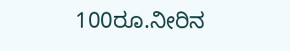100ರೂ.ನೀರಿನ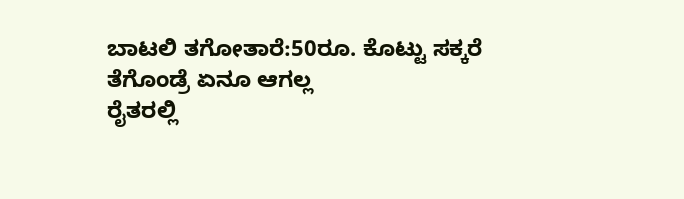ಬಾಟಲಿ ತಗೋತಾರೆ:50ರೂ. ಕೊಟ್ಟು ಸಕ್ಕರೆ ತೆಗೊಂಡ್ರೆ ಏನೂ ಆಗಲ್ಲ
ರೈತರಲ್ಲಿ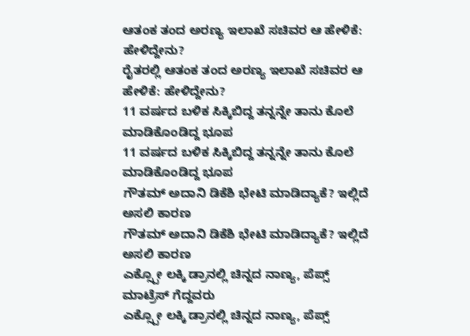ಆತಂಕ ತಂದ ಅರಣ್ಯ ಇಲಾಖೆ ಸಚಿವರ ಆ ಹೇಳಿಕೆ: ಹೇಳಿದ್ದೇನು?
ರೈತರಲ್ಲಿ ಆತಂಕ ತಂದ ಅರಣ್ಯ ಇಲಾಖೆ ಸಚಿವರ ಆ ಹೇಳಿಕೆ: ಹೇಳಿದ್ದೇನು?
11 ವರ್ಷದ ಬಳಿಕ ಸಿಕ್ಕಿಬಿದ್ದ ತನ್ನನ್ನೇ ತಾನು ಕೊಲೆ ಮಾಡಿಕೊಂಡಿದ್ದ ಭೂಪ
11 ವರ್ಷದ ಬಳಿಕ ಸಿಕ್ಕಿಬಿದ್ದ ತನ್ನನ್ನೇ ತಾನು ಕೊಲೆ ಮಾಡಿಕೊಂಡಿದ್ದ ಭೂಪ
ಗೌತಮ್ ಅದಾನಿ ಡಿಕೆಶಿ ಭೇಟಿ ಮಾಡಿದ್ಯಾಕೆ? ಇಲ್ಲಿದೆ ಅಸಲಿ ಕಾರಣ
ಗೌತಮ್ ಅದಾನಿ ಡಿಕೆಶಿ ಭೇಟಿ ಮಾಡಿದ್ಯಾಕೆ? ಇಲ್ಲಿದೆ ಅಸಲಿ ಕಾರಣ
ಎಕ್ಸ್ಪೋ ಲಕ್ಕಿ ಡ್ರಾನಲ್ಲಿ ಚಿನ್ನದ ನಾಣ್ಯ, ಪೆಪ್ಸ್ ಮಾಟ್ರೆಸ್ ಗೆದ್ದವರು
ಎಕ್ಸ್ಪೋ ಲಕ್ಕಿ ಡ್ರಾನಲ್ಲಿ ಚಿನ್ನದ ನಾಣ್ಯ, ಪೆಪ್ಸ್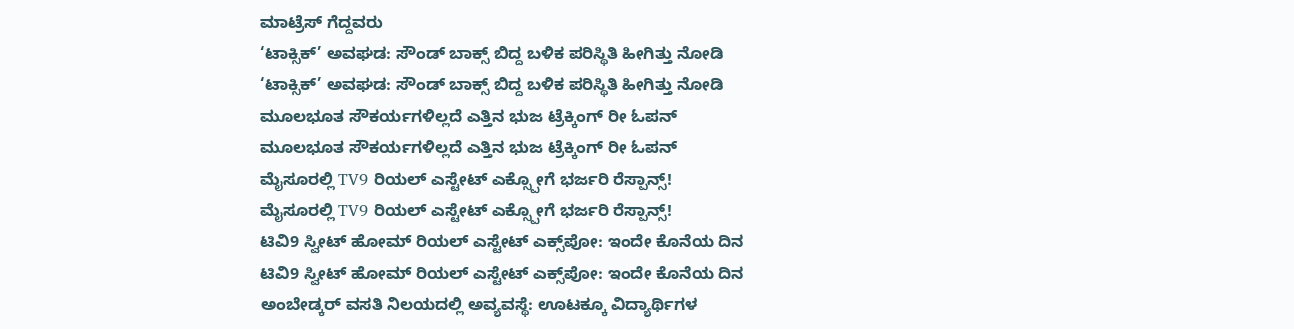ಮಾಟ್ರೆಸ್ ಗೆದ್ದವರು
‘ಟಾಕ್ಸಿಕ್’ ಅವಘಡ: ಸೌಂಡ್ ಬಾಕ್ಸ್ ಬಿದ್ದ ಬಳಿಕ ಪರಿಸ್ಥಿತಿ ಹೀಗಿತ್ತು ನೋಡಿ
‘ಟಾಕ್ಸಿಕ್’ ಅವಘಡ: ಸೌಂಡ್ ಬಾಕ್ಸ್ ಬಿದ್ದ ಬಳಿಕ ಪರಿಸ್ಥಿತಿ ಹೀಗಿತ್ತು ನೋಡಿ
ಮೂಲಭೂತ ಸೌಕರ್ಯಗಳಿಲ್ಲದೆ ಎತ್ತಿನ ಭುಜ ಟ್ರೆಕ್ಕಿಂಗ್ ರೀ ಓಪನ್
ಮೂಲಭೂತ ಸೌಕರ್ಯಗಳಿಲ್ಲದೆ ಎತ್ತಿನ ಭುಜ ಟ್ರೆಕ್ಕಿಂಗ್ ರೀ ಓಪನ್
ಮೈಸೂರಲ್ಲಿ TV9 ರಿಯಲ್ ಎಸ್ಟೇಟ್ ಎಕ್ಸ್ಪೋಗೆ ಭರ್ಜರಿ ರೆಸ್ಪಾನ್ಸ್!
ಮೈಸೂರಲ್ಲಿ TV9 ರಿಯಲ್ ಎಸ್ಟೇಟ್ ಎಕ್ಸ್ಪೋಗೆ ಭರ್ಜರಿ ರೆಸ್ಪಾನ್ಸ್!
ಟಿವಿ9 ಸ್ವೀಟ್ ಹೋಮ್ ರಿಯಲ್ ಎಸ್ಟೇಟ್ ಎಕ್ಸ್‌ಪೋ: ಇಂದೇ ಕೊನೆಯ ದಿನ
ಟಿವಿ9 ಸ್ವೀಟ್ ಹೋಮ್ ರಿಯಲ್ ಎಸ್ಟೇಟ್ ಎಕ್ಸ್‌ಪೋ: ಇಂದೇ ಕೊನೆಯ ದಿನ
ಅಂಬೇಡ್ಕರ್ ವಸತಿ ನಿಲಯದಲ್ಲಿ ಅವ್ಯವಸ್ಥೆ: ಊಟಕ್ಕೂ ವಿದ್ಯಾರ್ಥಿಗಳ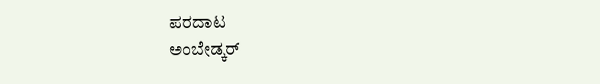ಪರದಾಟ
ಅಂಬೇಡ್ಕರ್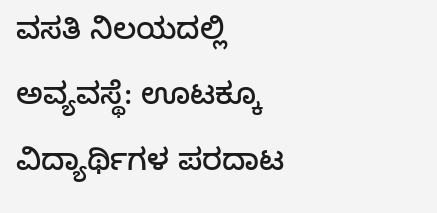ವಸತಿ ನಿಲಯದಲ್ಲಿ ಅವ್ಯವಸ್ಥೆ: ಊಟಕ್ಕೂ ವಿದ್ಯಾರ್ಥಿಗಳ ಪರದಾಟ